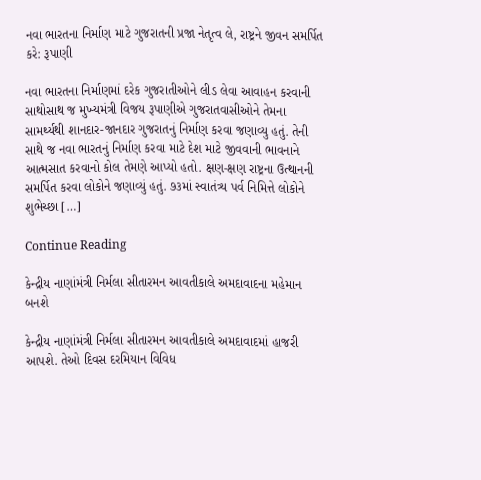નવા ભારતના નિર્માણ માટે ગુજરાતની પ્રજા નેતૃત્વ લે, રાષ્ટ્રને જીવન સમર્પિત કરે: રૂપાણી

નવા ભારતના નિર્માણમાં દરેક ગુજરાતીઓને લીડ લેવા આવાહન કરવાની સાથોસાથ જ મુખ્યમંત્રી વિજય રૂપાણીએ ગુજરાતવાસીઓને તેમના સામર્થ્યથી શાનદાર-જાનદાર ગુજરાતનું નિર્માણ કરવા જણાવ્યુ હતું. તેની સાથે જ નવા ભારતનું નિર્માણ કરવા માટે દેશ માટે જીવવાની ભાવનાને આત્મસાત કરવાનો કોલ તેમણે આપ્યો હતો. ક્ષણ-ક્ષણ રાષ્ટ્રના ઉત્થાનની સમર્પિત કરવા લોકોને જણાવ્યું હતું. ૭૩માં સ્વાતંત્ર્ય પર્વ નિમિત્તે લોકોને શુભેચ્છા […]

Continue Reading

કેન્દ્રીય નાણાંમંત્રી નિર્મલા સીતારમન આવતીકાલે અમદાવાદના મહેમાન બનશે

કેન્દ્રીય નાણાંમંત્રી નિર્મલા સીતારમન આવતીકાલે અમદાવાદમાં હાજરી આપશે. તેઓ દિવસ દરમિયાન વિવિધ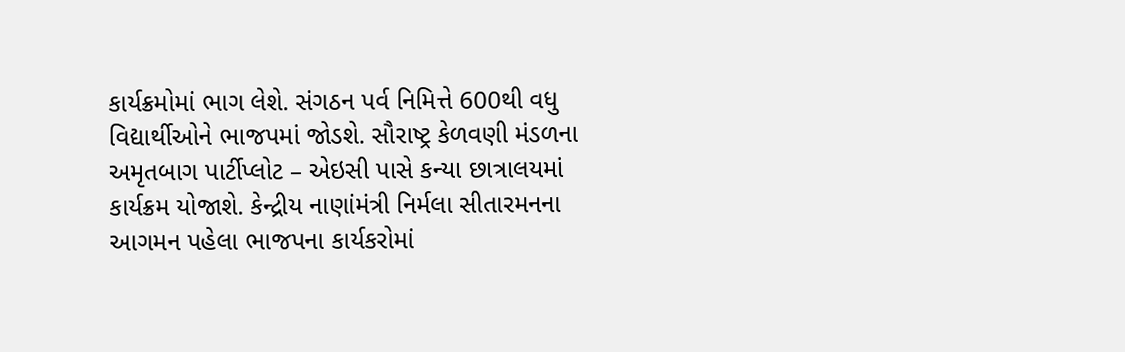કાર્યક્રમોમાં ભાગ લેશે. સંગઠન પર્વ નિમિત્તે 600થી વધુ વિદ્યાર્થીઓને ભાજપમાં જોડશે. સૌરાષ્ટ્ર કેળવણી મંડળના અમૃતબાગ પાર્ટીપ્લોટ – એઇસી પાસે કન્યા છાત્રાલયમાં કાર્યક્રમ યોજાશે. કેન્દ્રીય નાણાંમંત્રી નિર્મલા સીતારમનના આગમન પહેલા ભાજપના કાર્યકરોમાં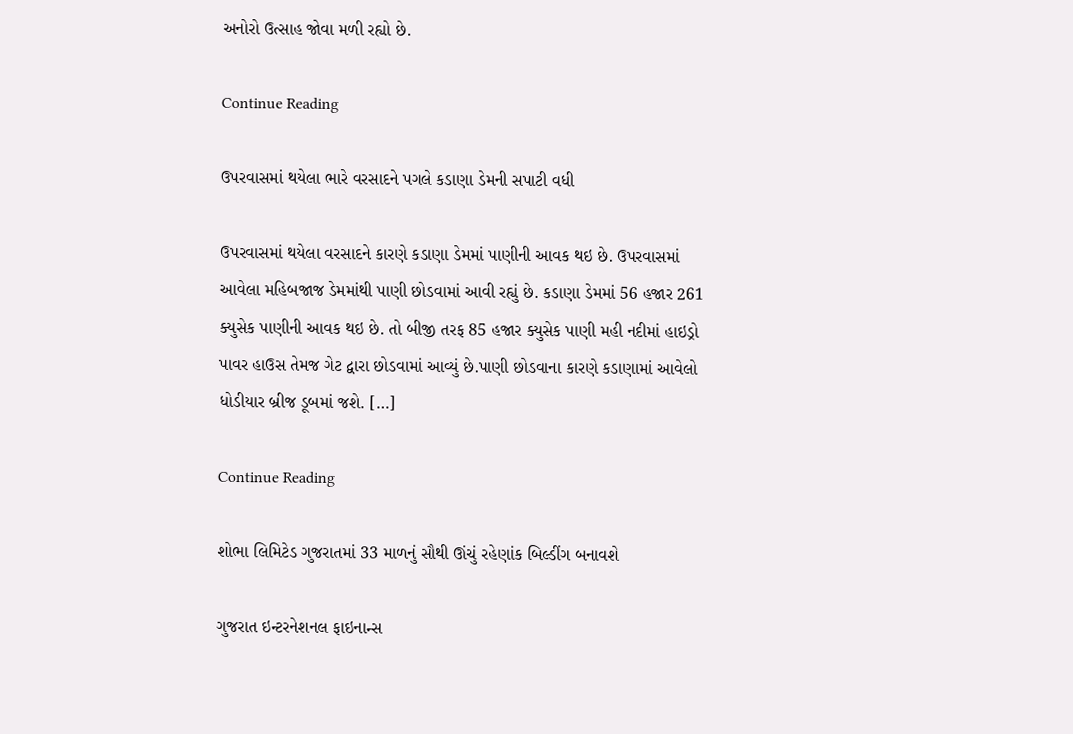અનોરો ઉત્સાહ જોવા મળી રહ્યો છે.

Continue Reading

ઉપરવાસમાં થયેલા ભારે વરસાદને પગલે કડાણા ડેમની સપાટી વધી

ઉપરવાસમાં થયેલા વરસાદને કારણે કડાણા ડેમમાં પાણીની આવક થઇ છે. ઉપરવાસમાં આવેલા મહિબજાજ ડેમમાંથી પાણી છોડવામાં આવી રહ્યું છે. કડાણા ડેમમાં 56 હજાર 261 ક્યુસેક પાણીની આવક થઇ છે. તો બીજી તરફ 85 હજાર ક્યુસેક પાણી મહી નદીમાં હાઇડ્રો પાવર હાઉસ તેમજ ગેટ દ્વારા છોડવામાં આવ્યું છે.પાણી છોડવાના કારણે કડાણામાં આવેલો ધોડીયાર બ્રીજ ડૂબમાં જશે. […]

Continue Reading

શોભા લિમિટેડ ગુજરાતમાં 33 માળનું સૌથી ઊંચું રહેણાંક બિલ્ડીંગ બનાવશે

ગુજરાત ઇન્ટરનેશનલ ફાઇનાન્સ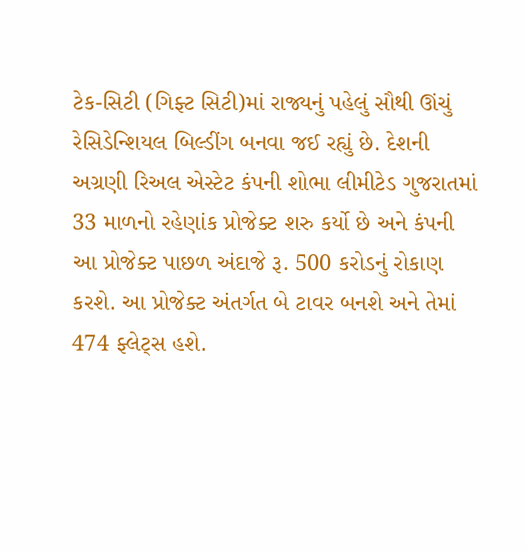ટેક-સિટી (ગિફ્ટ સિટી)માં રાજ્યનું પહેલું સૌથી ઊંચું રેસિડેન્શિયલ બિલ્ડીંગ બનવા જઈ રહ્યું છે. દેશની અગ્રણી રિઅલ એસ્ટેટ કંપની શોભા લીમીટેડ ગુજરાતમાં 33 માળનો રહેણાંક પ્રોજેક્ટ શરુ કર્યો છે અને કંપની આ પ્રોજેક્ટ પાછળ અંદાજે રૂ. 500 કરોડનું રોકાણ કરશે. આ પ્રોજેક્ટ અંતર્ગત બે ટાવર બનશે અને તેમાં 474 ફ્લેટ્સ હશે.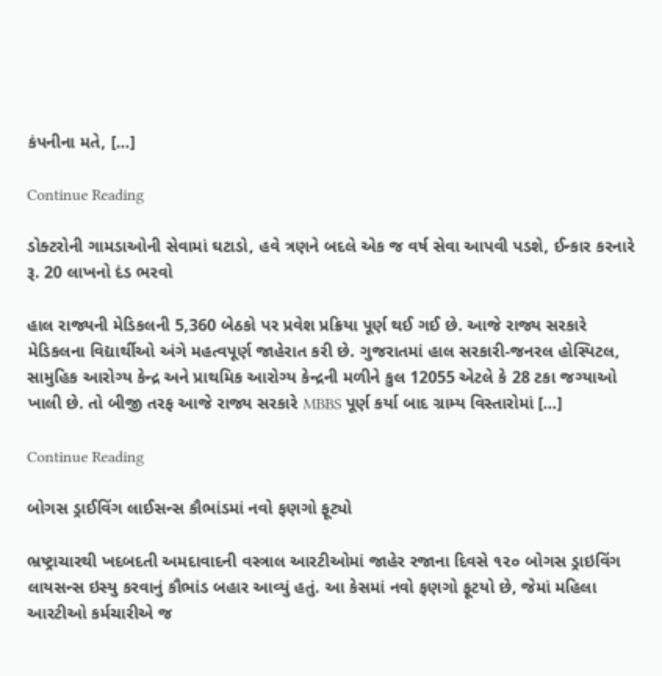કંપનીના મતે, […]

Continue Reading

ડોક્ટરોની ગામડાઓની સેવામાં ઘટાડો, હવે ત્રણને બદલે એક જ વર્ષ સેવા આપવી પડશે, ઈન્કાર કરનારે રૂ. 20 લાખનો દંડ ભરવો

હાલ રાજ્યની મેડિકલની 5,360 બેઠકો પર પ્રવેશ પ્રક્રિયા પૂર્ણ થઈ ગઈ છે. આજે રાજ્ય સરકારે મેડિકલના વિદ્યાર્થીઓ અંગે મહત્વપૂર્ણ જાહેરાત કરી છે. ગુજરાતમાં હાલ સરકારી-જનરલ હોસ્પિટલ, સામુહિક આરોગ્ય કેન્દ્ર અને પ્રાથમિક આરોગ્ય કેન્દ્રની મળીને કુલ 12055 એટલે કે 28 ટકા જગ્યાઓ ખાલી છે. તો બીજી તરફ આજે રાજ્ય સરકારે MBBS પૂર્ણ કર્યા બાદ ગ્રામ્ય વિસ્તારોમાં […]

Continue Reading

બોગસ ડ્રાઈવિંગ લાઈસન્સ કૌભાંડમાં નવો ફણગો ફૂટ્યો

ભ્રષ્ટ્રાચારથી ખદબદતી અમદાવાદની વસ્ત્રાલ આરટીઓમાં જાહેર રજાના દિવસે ૧૨૦ બોગસ ડ્રાઇવિંગ લાયસન્સ ઇસ્યુ કરવાનું કૌભાંડ બહાર આવ્યું હતું. આ કેસમાં નવો ફણગો ફૂટયો છે, જેમાં મહિલા આરટીઓ કર્મચારીએ જ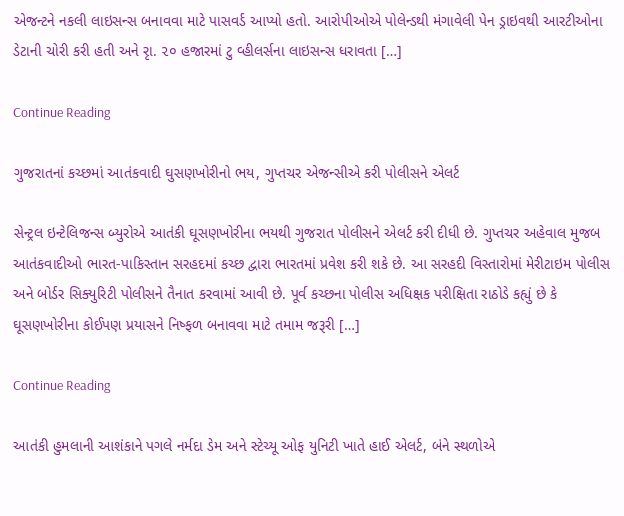એજન્ટને નકલી લાઇસન્સ બનાવવા માટે પાસવર્ડ આપ્યો હતો. આરોપીઓએ પોલેન્ડથી મંગાવેલી પેન ડ્રાઇવથી આરટીઓના ડેટાની ચોરી કરી હતી અને રૃા. ૨૦ હજારમાં ટુ વ્હીલર્સના લાઇસન્સ ધરાવતા […]

Continue Reading

ગુજરાતનાં કચ્છમાં આતંકવાદી ઘુસણખોરીનો ભય, ગુપ્તચર એજન્સીએ કરી પોલીસને એલર્ટ

સેન્ટ્રલ ઇન્ટેલિજન્સ બ્યુરોએ આતંકી ઘૂસણખોરીના ભયથી ગુજરાત પોલીસને એલર્ટ કરી દીધી છે. ગુપ્તચર અહેવાલ મુજબ આતંકવાદીઓ ભારત-પાકિસ્તાન સરહદમાં કચ્છ દ્વારા ભારતમાં પ્રવેશ કરી શકે છે. આ સરહદી વિસ્તારોમાં મેરીટાઇમ પોલીસ અને બોર્ડર સિક્યુરિટી પોલીસને તૈનાત કરવામાં આવી છે. પૂર્વ કચ્છના પોલીસ અધિક્ષક પરીક્ષિતા રાઠોડે કહ્યું છે કે ઘૂસણખોરીના કોઈપણ પ્રયાસને નિષ્ફળ બનાવવા માટે તમામ જરૂરી […]

Continue Reading

આતંકી હુમલાની આશંકાને પગલે નર્મદા ડેમ અને સ્ટેચ્યૂ ઓફ યુનિટી ખાતે હાઈ એલર્ટ, બંને સ્થળોએ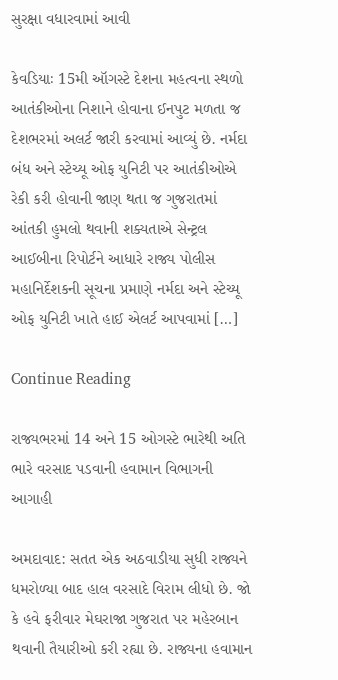સુરક્ષા વધારવામાં આવી

કેવડિયાઃ 15મી ઑગસ્ટે દેશના મહત્વના સ્થળો આતંકીઓના નિશાને હોવાના ઈનપુટ મળતા જ દેશભરમાં અલર્ટ જારી કરવામાં આવ્યું છે. નર્મદા બંધ અને સ્ટેચ્યૂ ઓફ યુનિટી પર આતંકીઓએ રેકી કરી હોવાની જાણ થતા જ ગુજરાતમાં આંતકી હુમલો થવાની શક્યતાએ સેન્ટ્રલ આઈબીના રિપોર્ટને આધારે રાજ્ય પોલીસ મહાનિર્દેશકની સૂચના પ્રમાણે નર્મદા અને સ્ટેચ્યૂ ઓફ યુનિટી ખાતે હાઈ એલર્ટ આપવામાં […]

Continue Reading

રાજ્યભરમાં 14 અને 15 ઓગસ્ટે ભારેથી અતિ ભારે વરસાદ પડવાની હવામાન વિભાગની આગાહી

અમદાવાદ: સતત એક અઠવાડીયા સુધી રાજ્યને ધમરોળ્યા બાદ હાલ વરસાદે વિરામ લીધો છે. જો કે હવે ફરીવાર મેઘરાજા ગુજરાત પર મહેરબાન થવાની તૈયારીઓ કરી રહ્યા છે. રાજ્યના હવામાન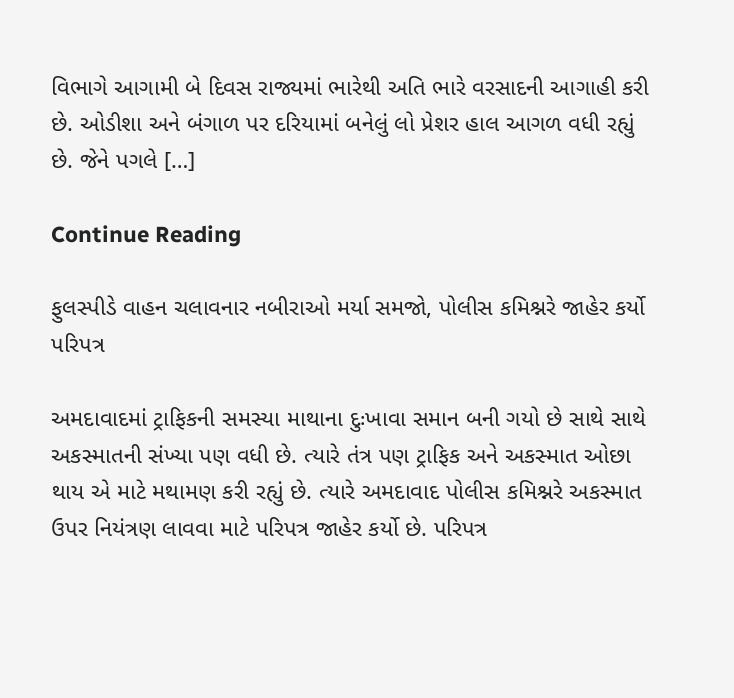વિભાગે આગામી બે દિવસ રાજ્યમાં ભારેથી અતિ ભારે વરસાદની આગાહી કરી છે. ઓડીશા અને બંગાળ પર દરિયામાં બનેલું લો પ્રેશર હાલ આગળ વધી રહ્યું છે. જેને પગલે […]

Continue Reading

ફુલસ્પીડે વાહન ચલાવનાર નબીરાઓ મર્યા સમજો, પોલીસ કમિશ્નરે જાહેર કર્યો પરિપત્ર

અમદાવાદમાં ટ્રાફિકની સમસ્યા માથાના દુઃખાવા સમાન બની ગયો છે સાથે સાથે અકસ્માતની સંખ્યા પણ વધી છે. ત્યારે તંત્ર પણ ટ્રાફિક અને અકસ્માત ઓછા થાય એ માટે મથામણ કરી રહ્યું છે. ત્યારે અમદાવાદ પોલીસ કમિશ્નરે અકસ્માત ઉપર નિયંત્રણ લાવવા માટે પરિપત્ર જાહેર કર્યો છે. પરિપત્ર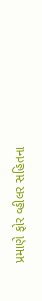પ્રમાણે ફોર વ્હીલર સહિતના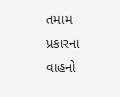તમામ પ્રકારના વાહનો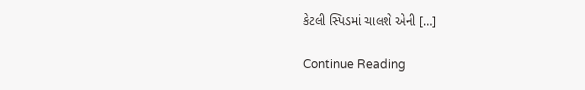કેટલી સ્પિડમાં ચાલશે એની […]

Continue Reading